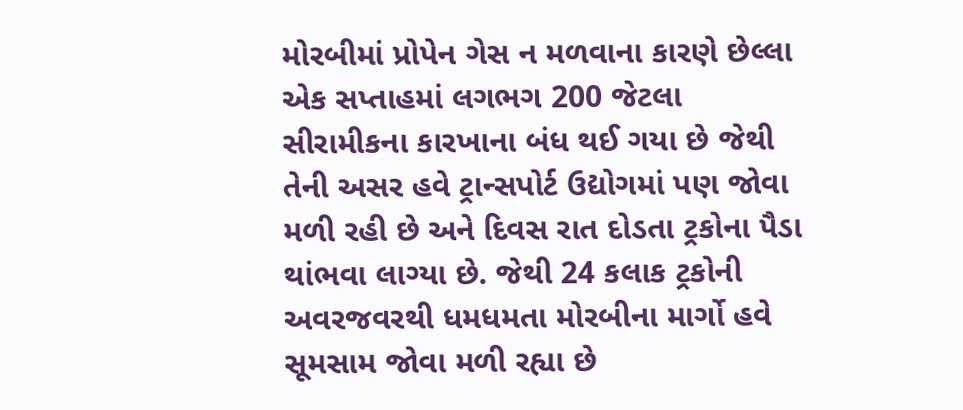મોરબીમાં પ્રોપેન ગેસ ન મળવાના કારણે છેલ્લા એક સપ્તાહમાં લગભગ 200 જેટલા સીરામીકના કારખાના બંધ થઈ ગયા છે જેથી તેની અસર હવે ટ્રાન્સપોર્ટ ઉદ્યોગમાં પણ જોવા મળી રહી છે અને દિવસ રાત દોડતા ટ્રકોના પૈડા થાંભવા લાગ્યા છે. જેથી 24 કલાક ટ્રકોની અવરજવરથી ધમધમતા મોરબીના માર્ગો હવે સૂમસામ જોવા મળી રહ્યા છે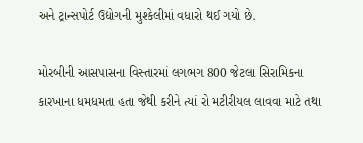અને ટ્રાન્સપોર્ટ ઉદ્યોગની મુશ્કેલીમાં વધારો થઈ ગયો છે.

મોરબીની આસપાસના વિસ્તારમાં લગભગ 800 જેટલા સિરામિકના કારખાના ધમધમતા હતા જેથી કરીને ત્યાં રો મટીરીયલ લાવવા માટે તથા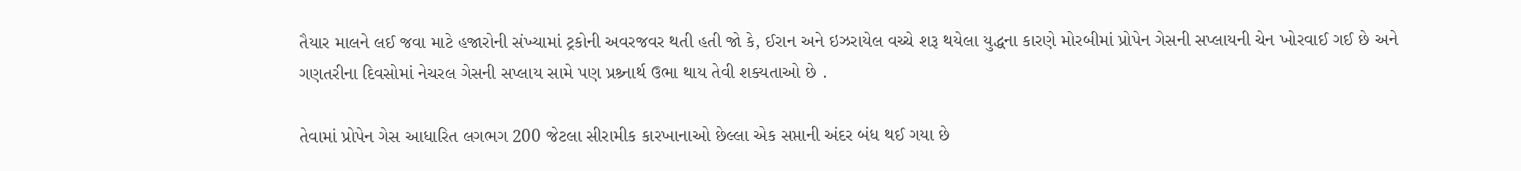તૈયાર માલને લઈ જવા માટે હજારોની સંખ્યામાં ટ્રકોની અવરજવર થતી હતી જો કે, ઈરાન અને ઇઝરાયેલ વચ્ચે શરૂ થયેલા યુદ્ધના કારણે મોરબીમાં પ્રોપેન ગેસની સપ્લાયની ચેન ખોરવાઈ ગઈ છે અને ગણતરીના દિવસોમાં નેચરલ ગેસની સપ્લાય સામે પણ પ્રશ્ર્નાર્થ ઉભા થાય તેવી શક્યતાઓ છે .

તેવામાં પ્રોપેન ગેસ આધારિત લગભગ 200 જેટલા સીરામીક કારખાનાઓ છેલ્લા એક સપ્તાની અંદર બંધ થઈ ગયા છે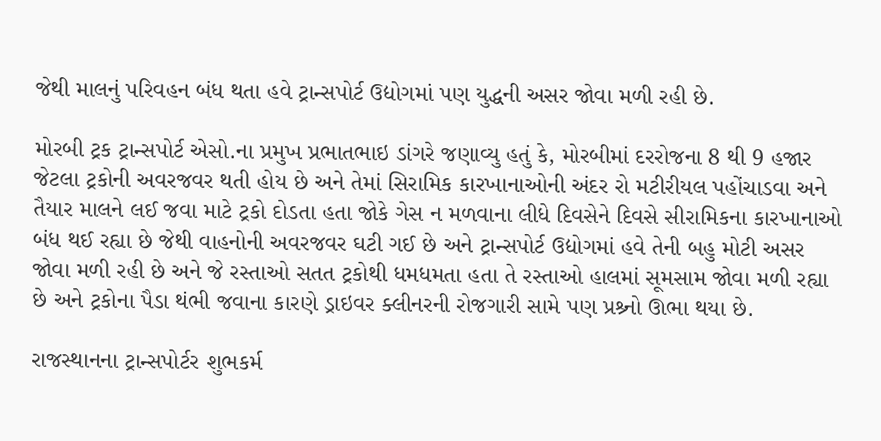જેથી માલનું પરિવહન બંધ થતા હવે ટ્રાન્સપોર્ટ ઉદ્યોગમાં પણ યુદ્ધની અસર જોવા મળી રહી છે.

મોરબી ટ્રક ટ્રાન્સપોર્ટ એસો.ના પ્રમુખ પ્રભાતભાઇ ડાંગરે જણાવ્યુ હતું કે, મોરબીમાં દરરોજના 8 થી 9 હજાર જેટલા ટ્રકોની અવરજવર થતી હોય છે અને તેમાં સિરામિક કારખાનાઓની અંદર રો મટીરીયલ પહોંચાડવા અને તૈયાર માલને લઈ જવા માટે ટ્રકો દોડતા હતા જોકે ગેસ ન મળવાના લીધે દિવસેને દિવસે સીરામિકના કારખાનાઓ બંધ થઈ રહ્યા છે જેથી વાહનોની અવરજવર ઘટી ગઈ છે અને ટ્રાન્સપોર્ટ ઉદ્યોગમાં હવે તેની બહુ મોટી અસર જોવા મળી રહી છે અને જે રસ્તાઓ સતત ટ્રકોથી ધમધમતા હતા તે રસ્તાઓ હાલમાં સૂમસામ જોવા મળી રહ્યા છે અને ટ્રકોના પૈડા થંભી જવાના કારણે ડ્રાઇવર ક્લીનરની રોજગારી સામે પણ પ્રશ્ર્નો ઊભા થયા છે.

રાજસ્થાનના ટ્રાન્સપોર્ટર શુભકર્મ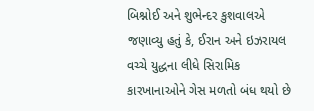બિશ્નોઈ અને શુભેન્દર કુશવાલએ જણાવ્યુ હતું કે, ઈરાન અને ઇઝરાયલ વચ્ચે યુદ્ધના લીધે સિરામિક કારખાનાઓને ગેસ મળતો બંધ થયો છે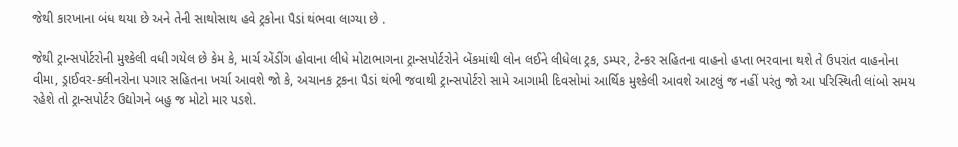જેથી કારખાના બંધ થયા છે અને તેની સાથોસાથ હવે ટ્રકોના પૈડાં થંભવા લાગ્યા છે .

જેથી ટ્રાન્સપોર્ટરોની મુશ્કેલી વધી ગયેલ છે કેમ કે, માર્ચ એંડીંગ હોવાના લીધે મોટાભાગના ટ્રાન્સપોર્ટરોને બેંકમાંથી લોન લઈને લીધેલા ટ્રક, ડમ્પર, ટેન્કર સહિતના વાહનો હપ્તા ભરવાના થશે તે ઉપરાંત વાહનોના વીમા, ડ્રાઈવર-ક્લીનરોના પગાર સહિતના ખર્ચા આવશે જો કે, અચાનક ટ્રકના પૈડાં થંભી જવાથી ટ્રાન્સપોર્ટરો સામે આગામી દિવસોમાં આર્થિક મુશ્કેલી આવશે આટલું જ નહીં પરંતુ જો આ પરિસ્થિતી લાંબો સમય રહેશે તો ટ્રાન્સપોર્ટર ઉદ્યોગને બહુ જ મોટો માર પડશે.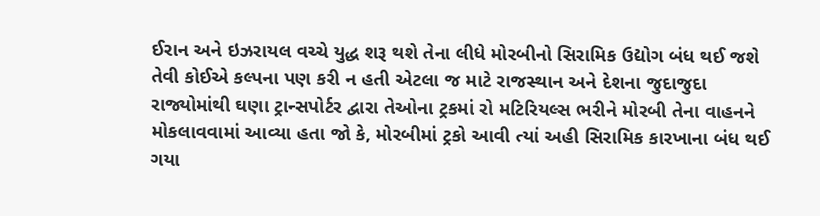ઈરાન અને ઇઝરાયલ વચ્ચે યુદ્ધ શરૂ થશે તેના લીધે મોરબીનો સિરામિક ઉદ્યોગ બંધ થઈ જશે તેવી કોઈએ કલ્પના પણ કરી ન હતી એટલા જ માટે રાજસ્થાન અને દેશના જુદાજુદા રાજ્યોમાંથી ઘણા ટ્રાન્સપોર્ટર દ્વારા તેઓના ટ્રકમાં રો મટિરિયલ્સ ભરીને મોરબી તેના વાહનને મોકલાવવામાં આવ્યા હતા જો કે, મોરબીમાં ટ્રકો આવી ત્યાં અહી સિરામિક કારખાના બંધ થઈ ગયા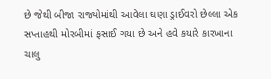છે જેથી બીજા રાજ્યોમાંથી આવેલા ઘણા ડ્રાઈવરો છેલ્લા એક સપ્તાહથી મોરબીમાં ફસાઈ ગયા છે અને હવે કયારે કારખાના ચાલુ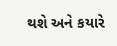થશે અને કયારે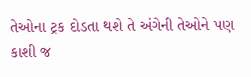તેઓના ટ્રક દોડતા થશે તે અંગેની તેઓને પણ કાશી જ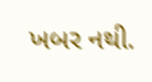ખબર નથી.